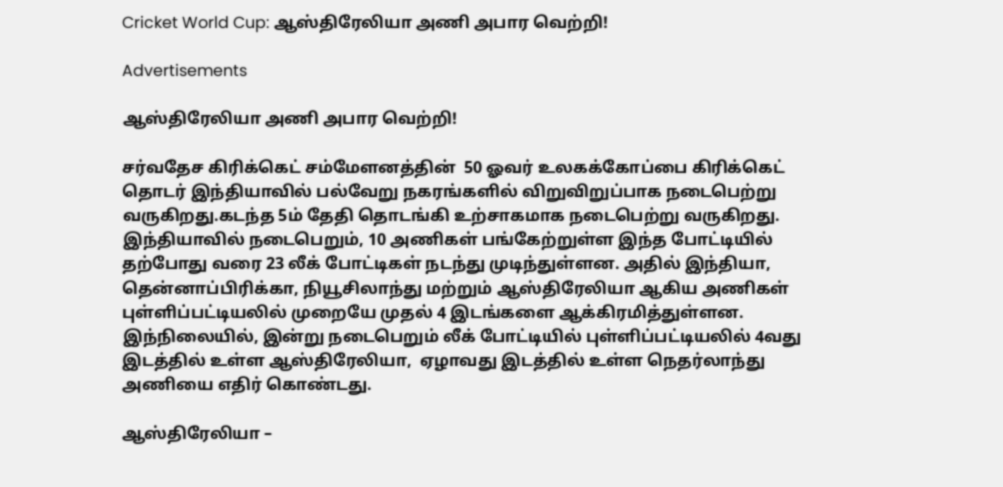Cricket World Cup: ஆஸ்திரேலியா அணி அபார வெற்றி!

Advertisements

ஆஸ்திரேலியா அணி அபார வெற்றி!

சர்வதேச கிரிக்கெட் சம்மேளனத்தின்  50 ஓவர் உலகக்கோப்பை கிரிக்கெட் தொடர் இந்தியாவில் பல்வேறு நகரங்களில் விறுவிறுப்பாக நடைபெற்று வருகிறது.கடந்த 5ம் தேதி தொடங்கி உற்சாகமாக நடைபெற்று வருகிறது. இந்தியாவில் நடைபெறும், 10 அணிகள் பங்கேற்றுள்ள இந்த போட்டியில் தற்போது வரை 23 லீக் போட்டிகள் நடந்து முடிந்துள்ளன. அதில் இந்தியா, தென்னாப்பிரிக்கா, நியூசிலாந்து மற்றும் ஆஸ்திரேலியா ஆகிய அணிகள் புள்ளிப்பட்டியலில் முறையே முதல் 4 இடங்களை ஆக்கிரமித்துள்ளன. இந்நிலையில், இன்று நடைபெறும் லீக் போட்டியில் புள்ளிப்பட்டியலில் 4வது இடத்தில் உள்ள ஆஸ்திரேலியா,  ஏழாவது இடத்தில் உள்ள நெதர்லாந்து அணியை எதிர் கொண்டது.

ஆஸ்திரேலியா –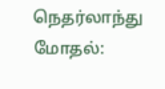நெதர்லாந்து மோதல்: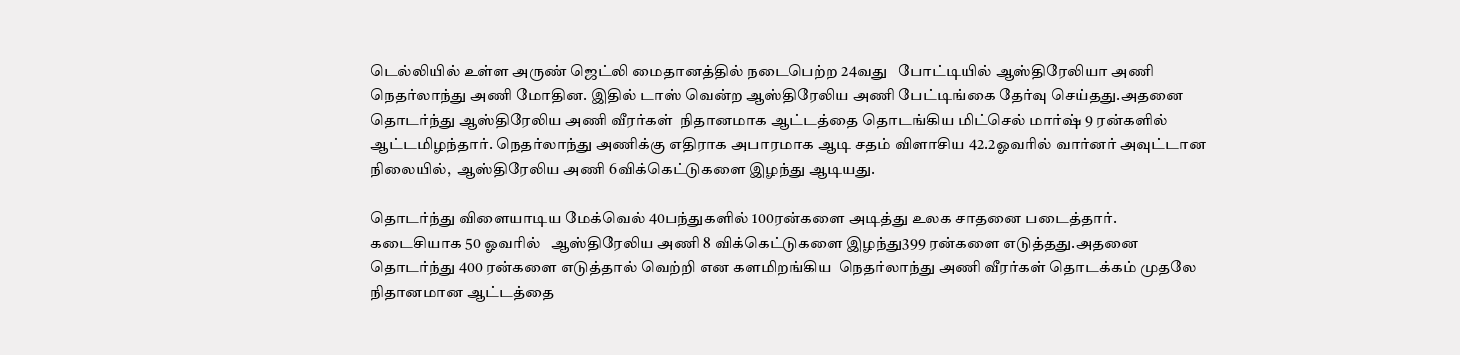டெல்லியில் உள்ள அருண் ஜெட்லி மைதானத்தில் நடைபெற்ற 24வது   போட்டியில் ஆஸ்திரேலியா அணி நெதர்லாந்து அணி மோதின. இதில் டாஸ் வென்ற ஆஸ்திரேலிய அணி பேட்டிங்கை தேர்வு செய்தது.அதனை தொடர்ந்து ஆஸ்திரேலிய அணி வீரர்கள்  நிதானமாக ஆட்டத்தை தொடங்கிய மிட்செல் மார்ஷ் 9 ரன்களில் ஆட்டமிழந்தார். நெதர்லாந்து அணிக்கு எதிராக அபாரமாக ஆடி சதம் விளாசிய 42.2ஓவரில் வார்னர் அவுட்டான நிலையில்,  ஆஸ்திரேலிய அணி 6விக்கெட்டுகளை இழந்து ஆடியது.

தொடர்ந்து விளையாடிய மேக்வெல் 40பந்துகளில் 100ரன்களை அடித்து உலக சாதனை படைத்தார். கடைசியாக 50 ஓவரில்   ஆஸ்திரேலிய அணி 8 விக்கெட்டுகளை இழந்து399 ரன்களை எடுத்தது.அதனை தொடர்ந்து 400 ரன்களை எடுத்தால் வெற்றி என களமிறங்கிய  நெதர்லாந்து அணி வீரர்கள் தொடக்கம் முதலே நிதானமான ஆட்டத்தை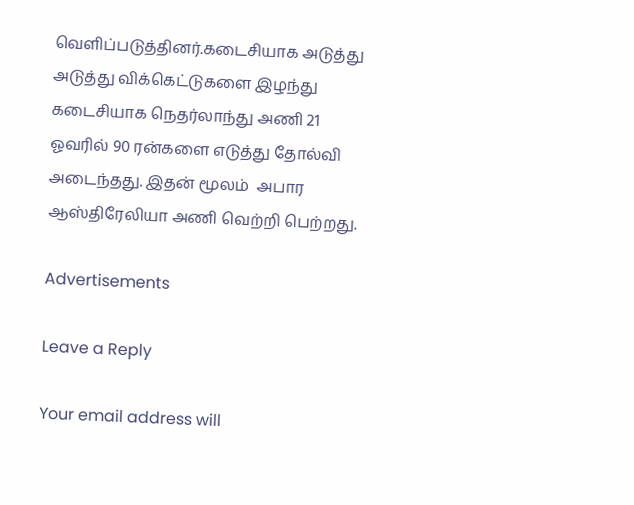வெளிப்படுத்தினர்.கடைசியாக அடுத்து அடுத்து விக்கெட்டுகளை இழந்து கடைசியாக நெதர்லாந்து அணி 21 ஓவரில் 90 ரன்களை எடுத்து தோல்வி அடைந்தது. இதன் மூலம்  அபார ஆஸ்திரேலியா அணி வெற்றி பெற்றது.

Advertisements

Leave a Reply

Your email address will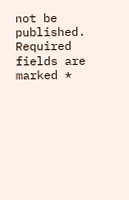not be published. Required fields are marked *